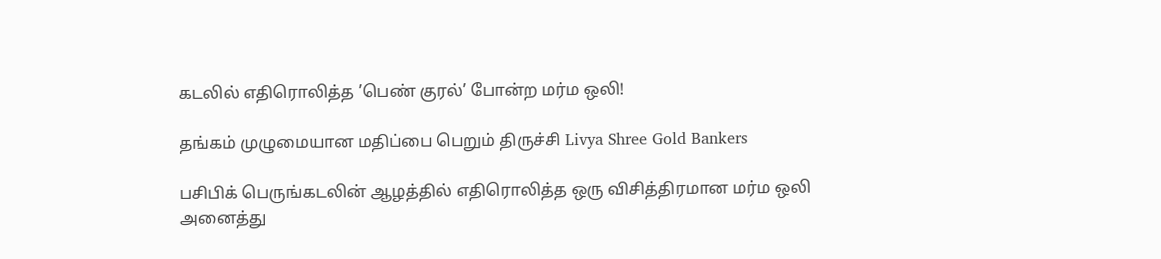கடலில் எதிரொலித்த ’பெண் குரல்’ போன்ற மர்ம ஒலி!

தங்கம் முழுமையான மதிப்பை பெறும் திருச்சி Livya Shree Gold Bankers

பசிபிக் பெருங்கடலின் ஆழத்தில் எதிரொலித்த ஒரு விசித்திரமான மர்ம ஒலி அனைத்து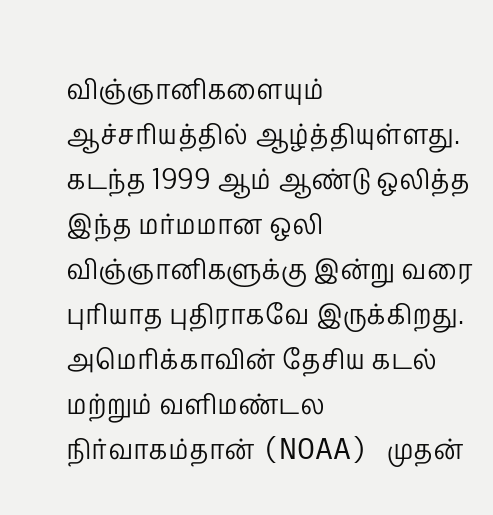விஞ்ஞானிகளையும் ஆச்சரியத்தில் ஆழ்த்தியுள்ளது. கடந்த 1999 ஆம் ஆண்டு ஒலித்த இந்த மர்மமான ஒலி விஞ்ஞானிகளுக்கு இன்று வரை புரியாத புதிராகவே இருக்கிறது. அமெரிக்காவின் தேசிய கடல் மற்றும் வளிமண்டல நிர்வாகம்தான் (NOAA) முதன்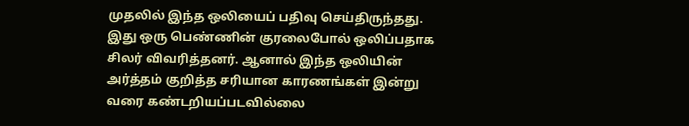முதலில் இந்த ஒலியைப் பதிவு செய்திருந்தது. இது ஒரு பெண்ணின் குரலைபோல் ஒலிப்பதாக சிலர் விவரித்தனர். ஆனால் இந்த ஒலியின் அர்த்தம் குறித்த சரியான காரணங்கள் இன்று வரை கண்டறியப்படவில்லை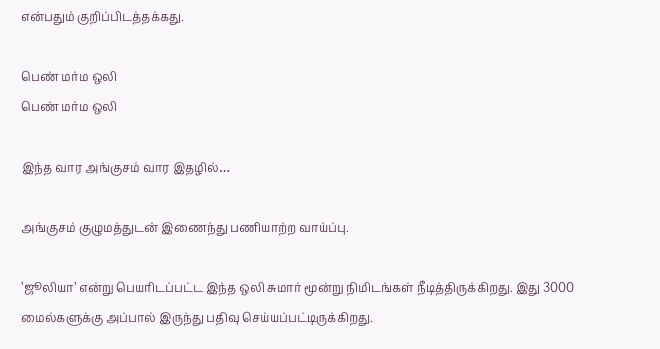என்பதும் குறிப்பிடத்தக்கது.

பெண் மர்ம ஒலி
பெண் மர்ம ஒலி

இந்த வார அங்குசம் வார இதழில்…

அங்குசம் குழுமத்துடன் இணைந்து பணியாற்ற வாய்ப்பு.

’ஜூலியா’ என்று பெயரிடப்பட்ட இந்த ஒலி சுமார் மூன்று நிமிடங்கள் நீடித்திருக்கிறது. இது 3000 மைல்களுக்கு அப்பால் இருந்து பதிவு செய்யப்பட்டிருக்கிறது.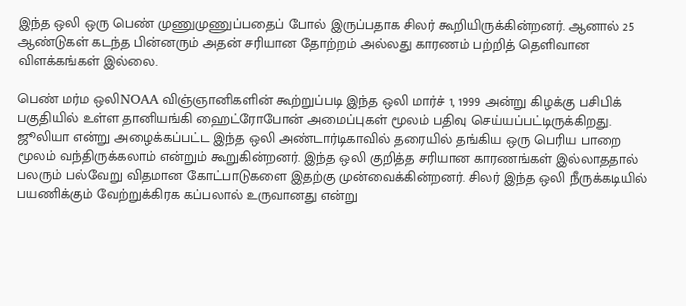இந்த ஒலி ஒரு பெண் முணுமுணுப்பதைப் போல் இருப்பதாக சிலர் கூறியிருக்கின்றனர். ஆனால் 25 ஆண்டுகள் கடந்த பின்னரும் அதன் சரியான தோற்றம் அல்லது காரணம் பற்றித் தெளிவான விளக்கங்கள் இல்லை.

பெண் மர்ம ஒலிNOAA விஞ்ஞானிகளின் கூற்றுப்படி இந்த ஒலி மார்ச் 1, 1999 அன்று கிழக்கு பசிபிக் பகுதியில் உள்ள தானியங்கி ஹைட்ரோபோன் அமைப்புகள் மூலம் பதிவு செய்யப்பட்டிருக்கிறது. ஜூலியா என்று அழைக்கப்பட்ட இந்த ஒலி அண்டார்டிகாவில் தரையில் தங்கிய ஒரு பெரிய பாறை மூலம் வந்திருக்கலாம் என்றும் கூறுகின்றனர். இந்த ஒலி குறித்த சரியான காரணங்கள் இல்லாததால் பலரும் பல்வேறு விதமான கோட்பாடுகளை இதற்கு முன்வைக்கின்றனர். சிலர் இந்த ஒலி நீருக்கடியில் பயணிக்கும் வேற்றுக்கிரக கப்பலால் உருவானது என்று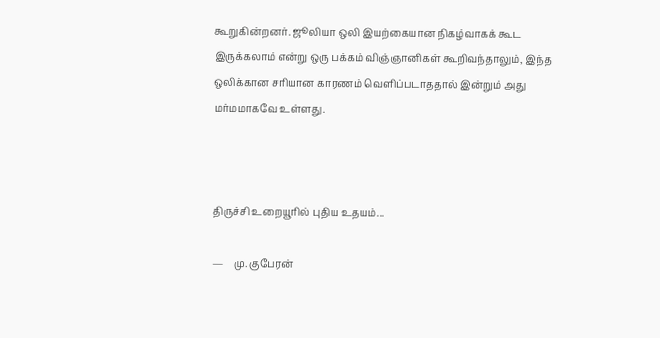கூறுகின்றனர். ஜூலியா ஒலி இயற்கையான நிகழ்வாகக் கூட இருக்கலாம் என்று ஒரு பக்கம் விஞ்ஞானிகள் கூறிவந்தாலும், இந்த ஒலிக்கான சரியான காரணம் வெளிப்படாததால் இன்றும் அது மர்மமாகவே உள்ளது.



திருச்சி உறையூரில் புதிய உதயம்...

—    மு. குபேரன்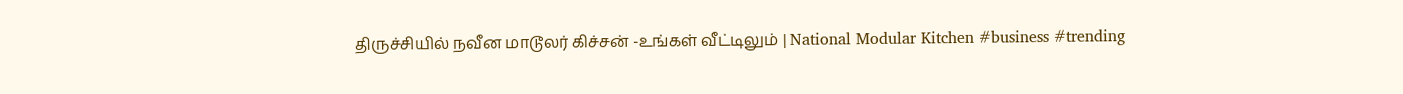திருச்சியில் நவீன மாடூலர் கிச்சன் -உங்கள் வீட்டிலும் | National Modular Kitchen #business #trending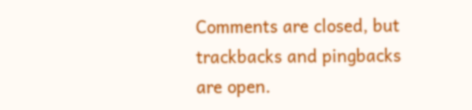Comments are closed, but trackbacks and pingbacks are open.